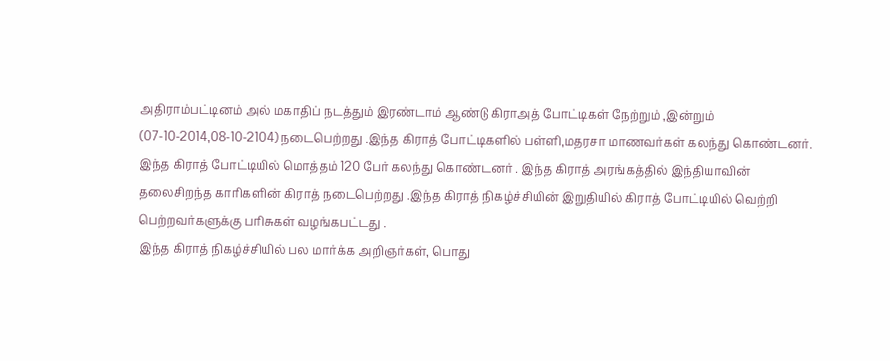அதிராம்பட்டினம் அல் மகாதிப் நடத்தும் இரண்டாம் ஆண்டு கிராஅத் போட்டிகள் நேற்றும் ,இன்றும் (07-10-2014,08-10-2104) நடைபெற்றது .இந்த கிராத் போட்டிகளில் பள்ளி,மதரசா மாணவர்கள் கலந்து கொண்டனர்.
இந்த கிராத் போட்டியில் மொத்தம் 120 பேர் கலந்து கொண்டனர் . இந்த கிராத் அரங்கத்தில் இந்தியாவின் தலைசிறந்த காரிகளின் கிராத் நடைபெற்றது .இந்த கிராத் நிகழ்ச்சியின் இறுதியில் கிராத் போட்டியில் வெற்றி பெற்றவர்களுக்கு பரிசுகள் வழங்கபட்டது .
இந்த கிராத் நிகழ்ச்சியில் பல மார்க்க அறிஞர்கள், பொது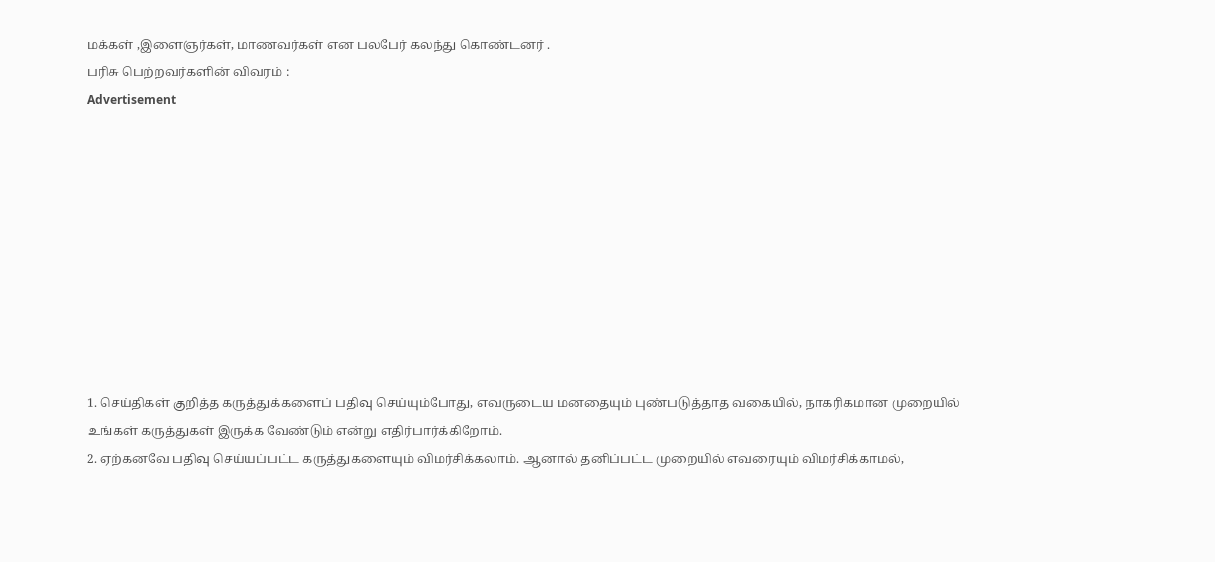மக்கள் ,இளைஞர்கள், மாணவர்கள் என பலபேர் கலந்து கொண்டனர் .
பரிசு பெற்றவர்களின் விவரம் :
Advertisement










1. செய்திகள் குறித்த கருத்துக்களைப் பதிவு செய்யும்போது, எவருடைய மனதையும் புண்படுத்தாத வகையில், நாகரிகமான முறையில் உங்கள் கருத்துகள் இருக்க வேண்டும் என்று எதிர்பார்க்கிறோம்.
2. ஏற்கனவே பதிவு செய்யப்பட்ட கருத்துகளையும் விமர்சிக்கலாம். ஆனால் தனிப்பட்ட முறையில் எவரையும் விமர்சிக்காமல்,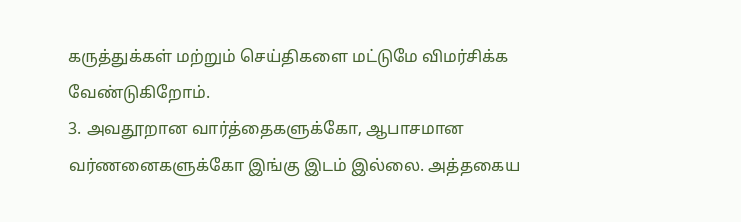கருத்துக்கள் மற்றும் செய்திகளை மட்டுமே விமர்சிக்க வேண்டுகிறோம்.
3. அவதூறான வார்த்தைகளுக்கோ, ஆபாசமான வர்ணனைகளுக்கோ இங்கு இடம் இல்லை. அத்தகைய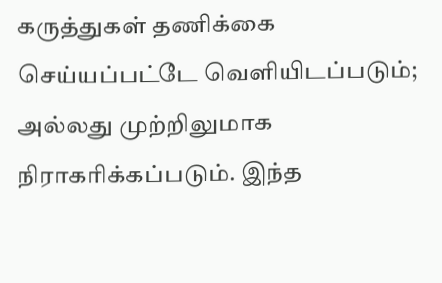கருத்துகள் தணிக்கை செய்யப்பட்டே வெளியிடப்படும்; அல்லது முற்றிலுமாக நிராகரிக்கப்படும். இந்த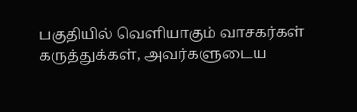பகுதியில் வெளியாகும் வாசகர்கள் கருத்துக்கள், அவர்களுடைய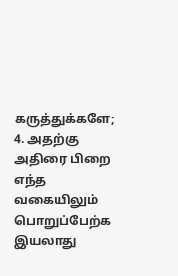கருத்துக்களே;
4. அதற்கு அதிரை பிறை எந்த வகையிலும் பொறுப்பேற்க இயலாது